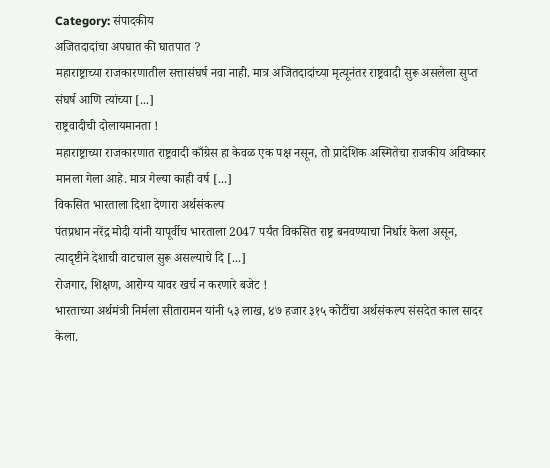Category: संपादकीय
अजितदादांचा अपघात की घातपात ?
महाराष्ट्राच्या राजकारणातील सत्तासंघर्ष नवा नाही. मात्र अजितदादांच्या मृत्यूनंतर राष्ट्रवादी सुरू असलेला सुप्त संघर्ष आणि त्यांच्या [...]
राष्ट्रवादीची दोलायमानता !
महाराष्ट्राच्या राजकारणात राष्ट्रवादी काँग्रेस हा केवळ एक पक्ष नसून, तो प्रादेशिक अस्मितेचा राजकीय अविष्कार मानला गेला आहे. मात्र गेल्या काही वर्ष [...]
विकसित भारताला दिशा देणारा अर्थसंकल्प
पंतप्रधान नरेंद्र मोदी यांनी यापूर्वीच भारताला 2047 पर्यंत विकसित राष्ट्र बनवण्याचा निर्धार केला असून, त्यादृष्टीने देशाची वाटचाल सुरू असल्याचे दि [...]
रोजगार, शिक्षण, आरोग्य यावर खर्च न करणारे बजेट !
भारताच्या अर्थमंत्री निर्मला सीतारामन यांनी ५३ लाख, ४७ हजार ३१५ कोटींचा अर्थसंकल्प संसदेत काल सादर केला.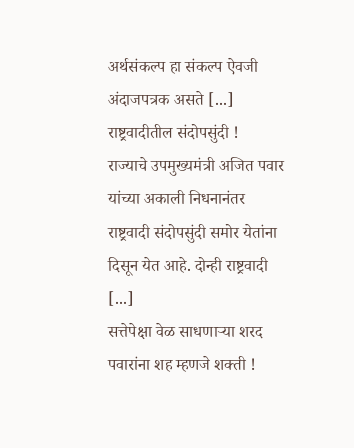अर्थसंकल्प हा संकल्प ऐवजी अंदाजपत्रक असते [...]
राष्ट्रवादीतील संदोपसुंदी !
राज्याचे उपमुख्यमंत्री अजित पवार यांच्या अकाली निधनानंतर राष्ट्रवादी संदोपसुंदी समोर येतांना दिसून येत आहे. दोन्ही राष्ट्रवादी [...]
सत्तेपेक्षा वेळ साधणाऱ्या शरद पवारांना शह म्हणजे शक्ती !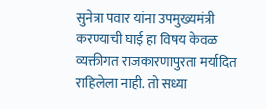सुनेत्रा पवार यांना उपमुख्यमंत्री करण्याची घाई हा विषय केवळ व्यक्तीगत राजकारणापुरता मर्यादित राहिलेला नाही. तो सध्या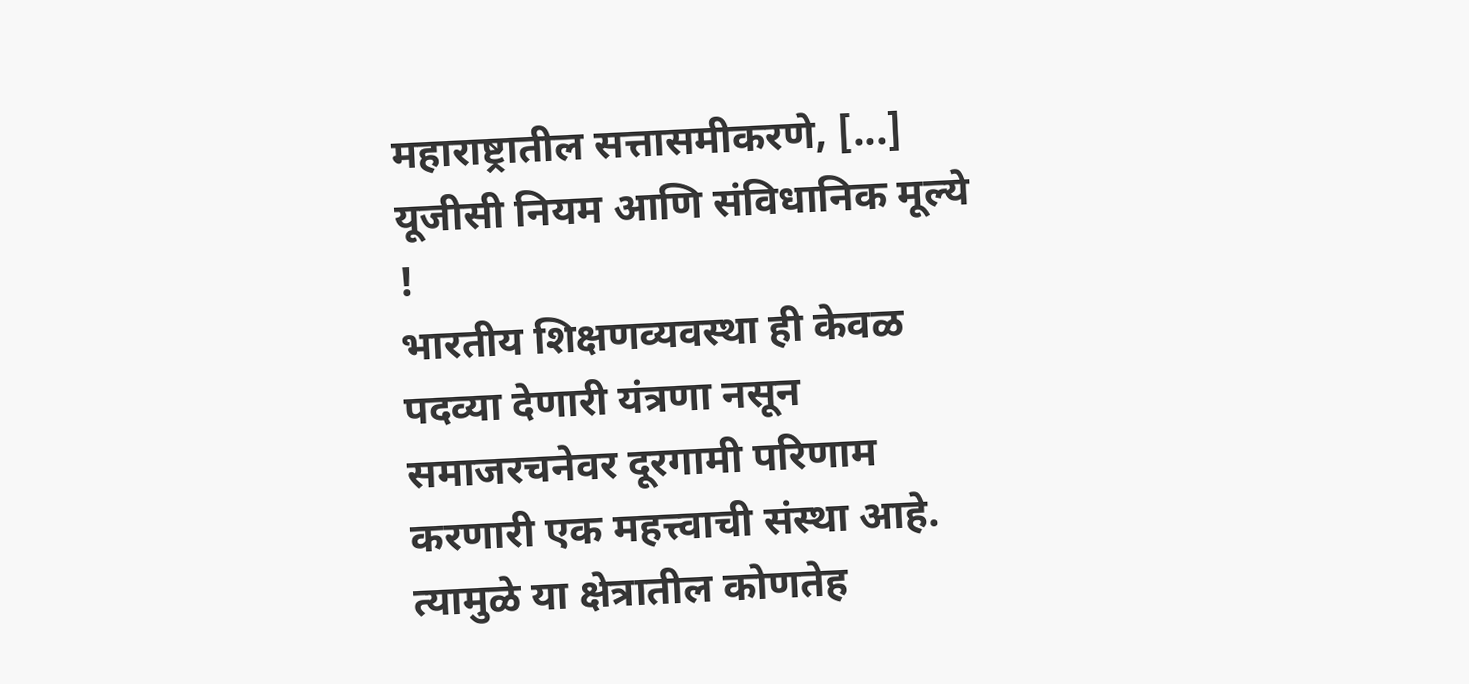महाराष्ट्रातील सत्तासमीकरणे, [...]
यूजीसी नियम आणि संविधानिक मूल्ये !
भारतीय शिक्षणव्यवस्था ही केवळ पदव्या देणारी यंत्रणा नसून समाजरचनेवर दूरगामी परिणाम करणारी एक महत्त्वाची संस्था आहे. त्यामुळे या क्षेत्रातील कोणतेह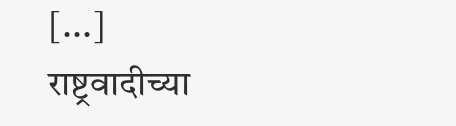[...]
राष्ट्रवादीच्या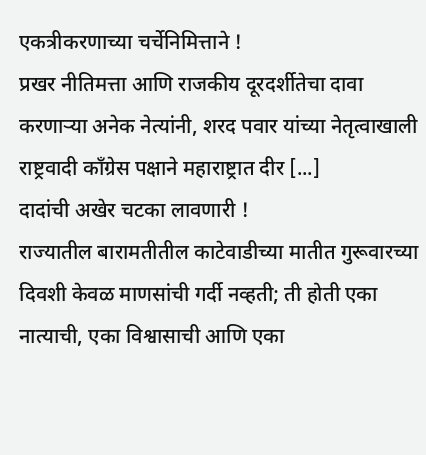एकत्रीकरणाच्या चर्चेनिमित्ताने !
प्रखर नीतिमत्ता आणि राजकीय दूरदर्शीतेचा दावा करणाऱ्या अनेक नेत्यांनी, शरद पवार यांच्या नेतृत्वाखाली राष्ट्रवादी काँग्रेस पक्षाने महाराष्ट्रात दीर [...]
दादांची अखेर चटका लावणारी !
राज्यातील बारामतीतील काटेवाडीच्या मातीत गुरूवारच्या दिवशी केवळ माणसांची गर्दी नव्हती; ती होती एका नात्याची, एका विश्वासाची आणि एका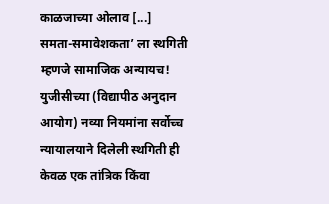काळजाच्या ओलाव [...]
समता-समावेशकता’ ला स्थगिती म्हणजे सामाजिक अन्यायच!
युजीसीच्या (विद्यापीठ अनुदान आयोग) नव्या नियमांना सर्वोच्च न्यायालयाने दिलेली स्थगिती ही केवळ एक तांत्रिक किंवा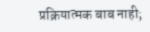प्रक्रियात्मक बाब नाही;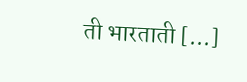ती भारताती [...]